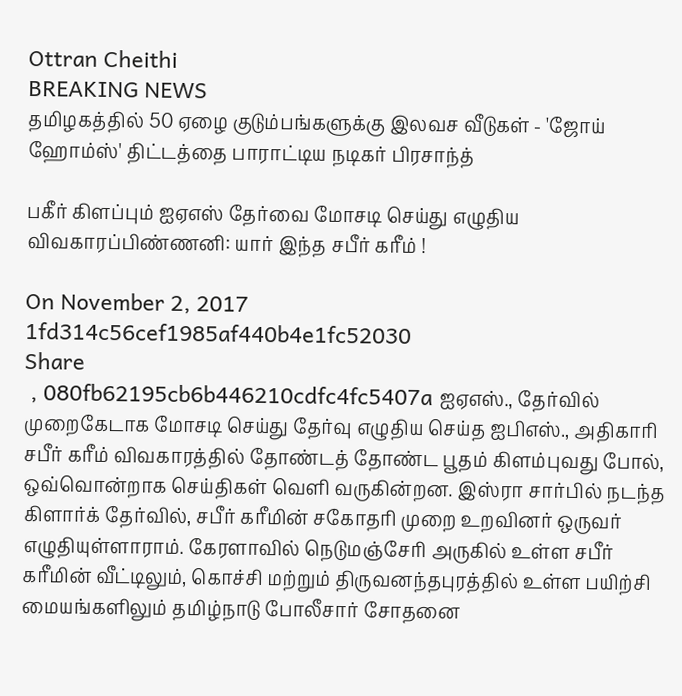Ottran Cheithi
BREAKING NEWS
தமிழகத்தில் 50 ஏழை குடும்பங்களுக்கு இலவச வீடுகள் - 'ஜோய் ஹோம்ஸ்' திட்டத்தை பாராட்டிய நடிகர் பிரசாந்த்

பகீர் கிளப்பும் ஐஏஎஸ் தேர்வை மோசடி செய்து எழுதிய விவகாரப்பிண்ணனி: யார் இந்த சபீர் கரீம் !

On November 2, 2017
1fd314c56cef1985af440b4e1fc52030
Share
 , 080fb62195cb6b446210cdfc4fc5407a ஐஏஎஸ்., தேர்வில் முறைகேடாக மோசடி செய்து தேர்வு எழுதிய செய்த ஐபிஎஸ்., அதிகாரி சபீர் கரீம் விவகாரத்தில் தோண்டத் தோண்ட பூதம் கிளம்புவது போல், ஒவ்வொன்றாக செய்திகள் வெளி வருகின்றன. இஸ்ரா சார்பில் நடந்த கிளார்க் தேர்வில், சபீர் கரீமின் சகோதரி முறை உறவினர் ஒருவர் எழுதியுள்ளாராம். கேரளாவில் நெடுமஞ்சேரி அருகில் உள்ள சபீர் கரீமின் வீட்டிலும், கொச்சி மற்றும் திருவனந்தபுரத்தில் உள்ள பயிற்சி மையங்களிலும் தமிழ்நாடு போலீசார் சோதனை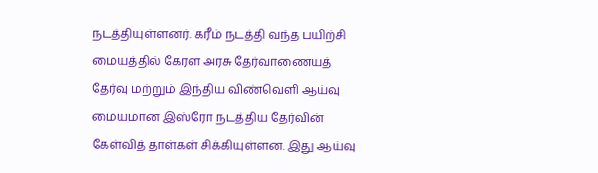நடத்தியுள்ளனர். கரீம் நடத்தி வந்த பயிற்சி மையத்தில் கேரள அரசு தேர்வாணையத் தேர்வு மற்றும் இந்திய விண்வெளி ஆய்வு மையமான இஸ்ரோ நடத்திய தேர்வின் கேள்வித் தாள்கள் சிக்கியுள்ளன. இது ஆய்வு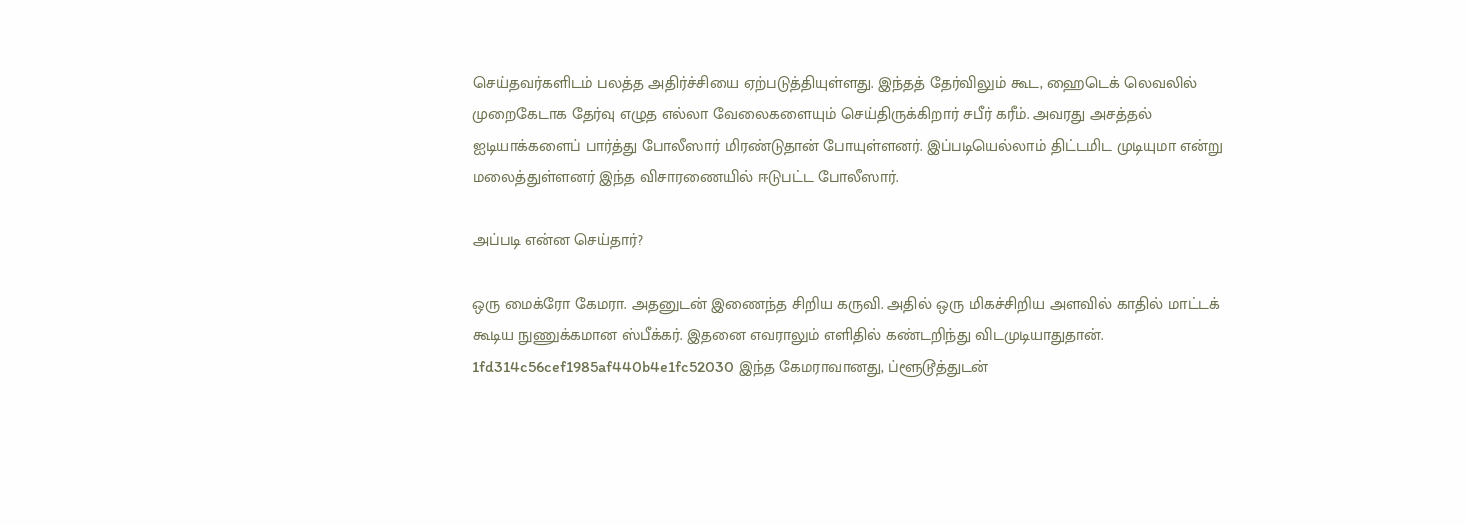செய்தவர்களிடம் பலத்த அதிர்ச்சியை ஏற்படுத்தியுள்ளது. இந்தத் தேர்விலும் கூட, ஹைடெக் லெவலில் முறைகேடாக தேர்வு எழுத எல்லா வேலைகளையும் செய்திருக்கிறார் சபீர் கரீம். அவரது அசத்தல் ஐடியாக்களைப் பார்த்து போலீஸார் மிரண்டுதான் போயுள்ளனர். இப்படியெல்லாம் திட்டமிட முடியுமா என்று மலைத்துள்ளனர் இந்த விசாரணையில் ஈடுபட்ட போலீஸார்.

அப்படி என்ன செய்தார்?

ஒரு மைக்ரோ கேமரா. அதனுடன் இணைந்த சிறிய கருவி. அதில் ஒரு மிகச்சிறிய அளவில் காதில் மாட்டக் கூடிய நுணுக்கமான ஸ்பீக்கர். இதனை எவராலும் எளிதில் கண்டறிந்து விடமுடியாதுதான். 1fd314c56cef1985af440b4e1fc52030 இந்த கேமராவானது, ப்ளூடூத்துடன்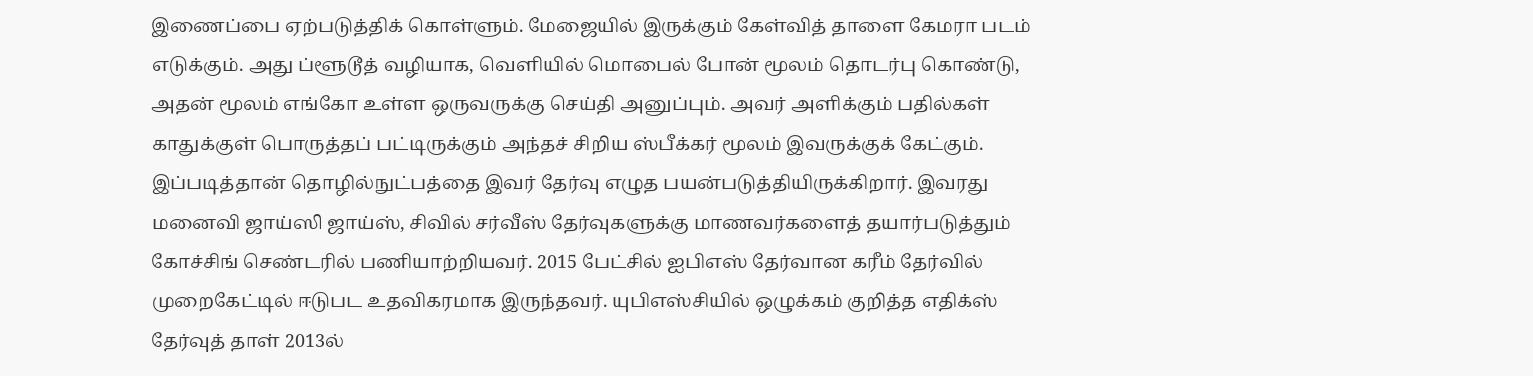இணைப்பை ஏற்படுத்திக் கொள்ளும். மேஜையில் இருக்கும் கேள்வித் தாளை கேமரா படம் எடுக்கும். அது ப்ளூடூத் வழியாக, வெளியில் மொபைல் போன் மூலம் தொடர்பு கொண்டு, அதன் மூலம் எங்கோ உள்ள ஒருவருக்கு செய்தி அனுப்பும். அவர் அளிக்கும் பதில்கள் காதுக்குள் பொருத்தப் பட்டிருக்கும் அந்தச் சிறிய ஸ்பீக்கர் மூலம் இவருக்குக் கேட்கும். இப்படித்தான் தொழில்நுட்பத்தை இவர் தேர்வு எழுத பயன்படுத்தியிருக்கிறார். இவரது மனைவி ஜாய்ஸி ஜாய்ஸ், சிவில் சர்வீஸ் தேர்வுகளுக்கு மாணவர்களைத் தயார்படுத்தும் கோச்சிங் செண்டரில் பணியாற்றியவர். 2015 பேட்சில் ஐபிஎஸ் தேர்வான கரீம் தேர்வில் முறைகேட்டில் ஈடுபட உதவிகரமாக இருந்தவர். யுபிஎஸ்சியில் ஒழுக்கம் குறித்த எதிக்ஸ் தேர்வுத் தாள் 2013ல்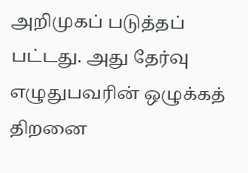அறிமுகப் படுத்தப் பட்டது. அது தேர்வு எழுதுபவரின் ஒழுக்கத் திறனை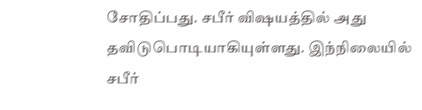சோதிப்பது. சபீர் விஷயத்தில் அது தவிடுபொடியாகியுள்ளது. இந்நிலையில் சபீர்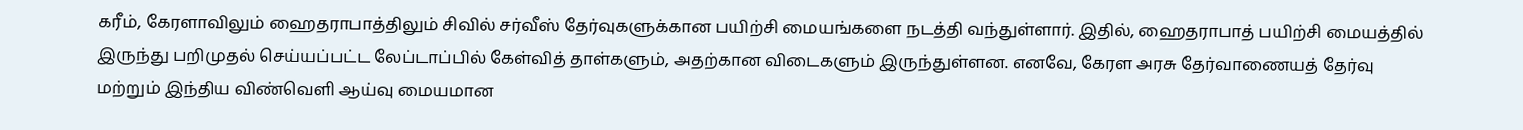கரீம், கேரளாவிலும் ஹைதராபாத்திலும் சிவில் சர்வீஸ் தேர்வுகளுக்கான பயிற்சி மையங்களை நடத்தி வந்துள்ளார். இதில், ஹைதராபாத் பயிற்சி மையத்தில் இருந்து பறிமுதல் செய்யப்பட்ட லேப்டாப்பில் கேள்வித் தாள்களும், அதற்கான விடைகளும் இருந்துள்ளன. எனவே, கேரள அரசு தேர்வாணையத் தேர்வு மற்றும் இந்திய விண்வெளி ஆய்வு மையமான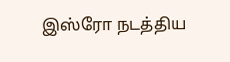இஸ்ரோ நடத்திய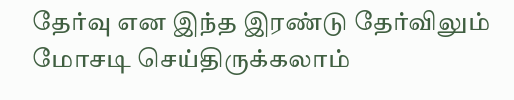தேர்வு என இந்த இரண்டு தேர்விலும் மோசடி செய்திருக்கலாம்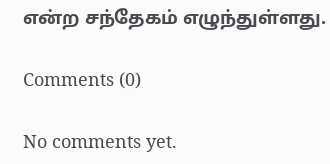என்ற சந்தேகம் எழுந்துள்ளது.

Comments (0)

No comments yet.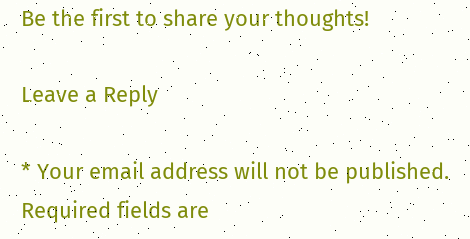Be the first to share your thoughts!

Leave a Reply

* Your email address will not be published. Required fields are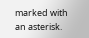marked with an asterisk.